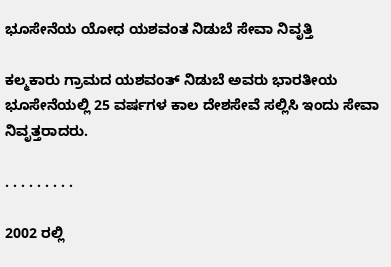ಭೂಸೇನೆಯ ಯೋಧ ಯಶವಂತ ನಿಡುಬೆ ಸೇವಾ ನಿವೃತ್ತಿ

ಕಲ್ಮಕಾರು ಗ್ರಾಮದ ಯಶವಂತ್ ನಿಡುಬೆ ಅವರು ಭಾರತೀಯ ಭೂಸೇನೆಯಲ್ಲಿ 25 ವರ್ಷಗಳ ಕಾಲ ದೇಶಸೇವೆ ಸಲ್ಲಿಸಿ ಇಂದು ಸೇವಾ ನಿವೃತ್ತರಾದರು.

. . . . . . . . .

2002 ರಲ್ಲಿ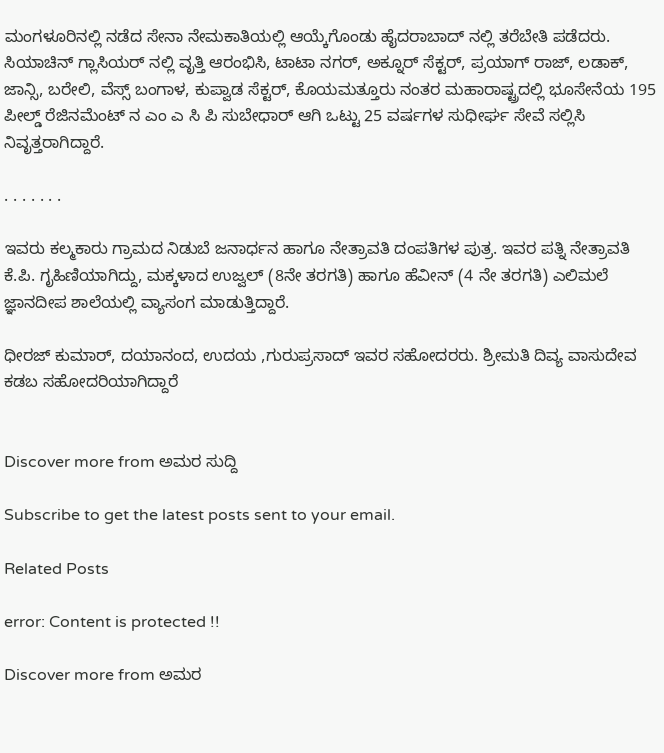ಮಂಗಳೂರಿನಲ್ಲಿ ನಡೆದ ಸೇನಾ ನೇಮಕಾತಿಯಲ್ಲಿ ಆಯ್ಕೆಗೊಂಡು ಹೈದರಾಬಾದ್ ನಲ್ಲಿ ತರೆಬೇತಿ ಪಡೆದರು. ಸಿಯಾಚಿನ್ ಗ್ಲಾಸಿಯರ್ ನಲ್ಲಿ ವೃತ್ತಿ ಆರಂಭಿಸಿ, ಟಾಟಾ ನಗರ್, ಅಕ್ನೂರ್ ಸೆಕ್ಟರ್, ಪ್ರಯಾಗ್ ರಾಜ್, ಲಡಾಕ್, ಜಾನ್ಸಿ, ಬರೇಲಿ, ವೆಸ್ಸ್ ಬಂಗಾಳ, ಕುಪ್ವಾಡ ಸೆಕ್ಟರ್, ಕೊಯಮತ್ತೂರು ನಂತರ ಮಹಾರಾಷ್ಟ್ರದಲ್ಲಿ ಭೂಸೇನೆಯ 195 ಪೀಲ್ಡ್ ರೆಜಿನಮೆಂಟ್ ನ ಎಂ ಎ ಸಿ ಪಿ ಸುಬೇಧಾರ್ ಆಗಿ ಒಟ್ಟು 25 ವರ್ಷಗಳ ಸುಧೀರ್ಘ ಸೇವೆ ಸಲ್ಲಿಸಿ ನಿವೃತ್ತರಾಗಿದ್ದಾರೆ.

. . . . . . .

ಇವರು ಕಲ್ಮಕಾರು ಗ್ರಾಮದ ನಿಡುಬೆ ಜನಾರ್ಧನ ಹಾಗೂ ನೇತ್ರಾವತಿ ದಂಪತಿಗಳ ಪುತ್ರ. ಇವರ ಪತ್ನಿ ನೇತ್ರಾವತಿ ಕೆ.ಪಿ. ಗೃಹಿಣಿಯಾಗಿದ್ದು, ಮಕ್ಕಳಾದ ಉಜ್ವಲ್ (8ನೇ ತರಗತಿ) ಹಾಗೂ ಹೆವೀನ್ (4 ನೇ ತರಗತಿ) ಎಲಿಮಲೆ ಜ್ಞಾನದೀಪ ಶಾಲೆಯಲ್ಲಿ ವ್ಯಾಸಂಗ ಮಾಡುತ್ತಿದ್ದಾರೆ.

ಧೀರಜ್ ಕುಮಾರ್, ದಯಾನಂದ, ಉದಯ ,ಗುರುಪ್ರಸಾದ್ ಇವರ ಸಹೋದರರು. ಶ್ರೀಮತಿ ದಿವ್ಯ ವಾಸುದೇವ ಕಡಬ ಸಹೋದರಿಯಾಗಿದ್ದಾರೆ


Discover more from ಅಮರ ಸುದ್ದಿ

Subscribe to get the latest posts sent to your email.

Related Posts

error: Content is protected !!

Discover more from ಅಮರ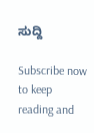ಸುದ್ದಿ

Subscribe now to keep reading and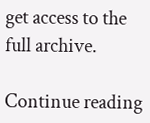get access to the full archive.

Continue reading